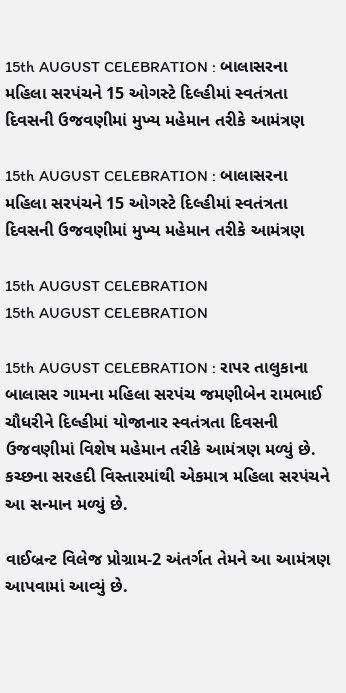15th AUGUST CELEBRATION : બાલાસરના મહિલા સરપંચને 15 ઓગસ્ટે દિલ્હીમાં સ્વતંત્રતા દિવસની ઉજવણીમાં મુખ્ય મહેમાન તરીકે આમંત્રણ

15th AUGUST CELEBRATION : બાલાસરના મહિલા સરપંચને 15 ઓગસ્ટે દિલ્હીમાં સ્વતંત્રતા દિવસની ઉજવણીમાં મુખ્ય મહેમાન તરીકે આમંત્રણ

15th AUGUST CELEBRATION
15th AUGUST CELEBRATION

15th AUGUST CELEBRATION : રાપર તાલુકાના બાલાસર ગામના મહિલા સરપંચ જમણીબેન રામભાઈ ચૌધરીને દિલ્હીમાં યોજાનાર સ્વતંત્રતા દિવસની ઉજવણીમાં વિશેષ મહેમાન તરીકે આમંત્રણ મળ્યું છે. કચ્છના સરહદી વિસ્તારમાંથી એકમાત્ર મહિલા સરપંચને આ સન્માન મળ્યું છે.

વાઈબ્રન્ટ વિલેજ પ્રોગ્રામ-2 અંતર્ગત તેમને આ આમંત્રણ આપવામાં આવ્યું છે.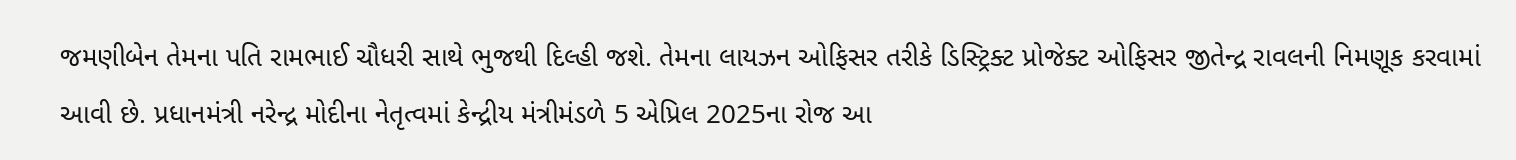જમણીબેન તેમના પતિ રામભાઈ ચૌધરી સાથે ભુજથી દિલ્હી જશે. તેમના લાયઝન ઓફિસર તરીકે ડિસ્ટ્રિક્ટ પ્રોજેક્ટ ઓફિસર જીતેન્દ્ર રાવલની નિમણૂક કરવામાં આવી છે. પ્રધાનમંત્રી નરેન્દ્ર મોદીના નેતૃત્વમાં કેન્દ્રીય મંત્રીમંડળે 5 એપ્રિલ 2025ના રોજ આ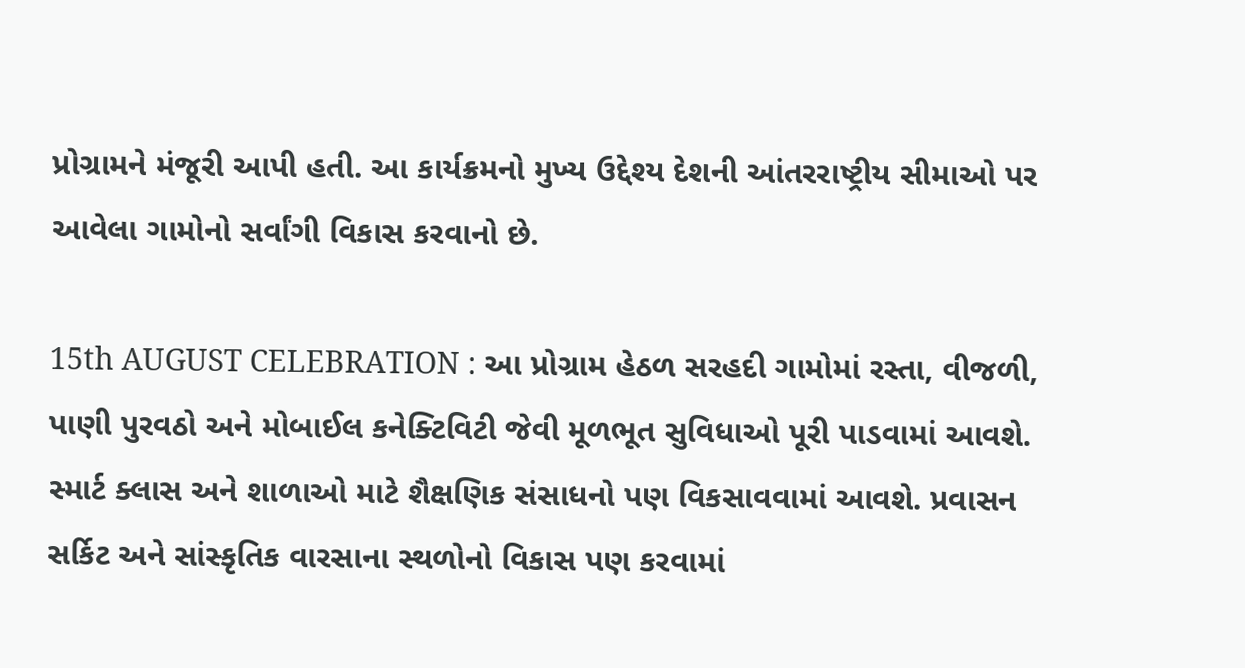પ્રોગ્રામને મંજૂરી આપી હતી. આ કાર્યક્રમનો મુખ્ય ઉદ્દેશ્ય દેશની આંતરરાષ્ટ્રીય સીમાઓ પર આવેલા ગામોનો સર્વાંગી વિકાસ કરવાનો છે.

15th AUGUST CELEBRATION : આ પ્રોગ્રામ હેઠળ સરહદી ગામોમાં રસ્તા, વીજળી, પાણી પુરવઠો અને મોબાઈલ કનેક્ટિવિટી જેવી મૂળભૂત સુવિધાઓ પૂરી પાડવામાં આવશે. સ્માર્ટ ક્લાસ અને શાળાઓ માટે શૈક્ષણિક સંસાધનો પણ વિકસાવવામાં આવશે. પ્રવાસન સર્કિટ અને સાંસ્કૃતિક વારસાના સ્થળોનો વિકાસ પણ કરવામાં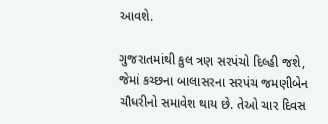આવશે.

ગુજરાતમાંથી કુલ ત્રણ સરપંચો દિલ્હી જશે, જેમાં કચ્છના બાલાસરના સરપંચ જમણીબેન ચૌધરીનો સમાવેશ થાય છે. તેઓ ચાર દિવસ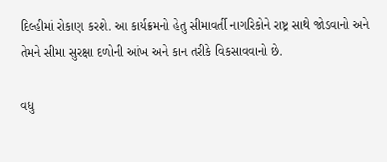દિલ્હીમાં રોકાણ કરશે. આ કાર્યક્રમનો હેતુ સીમાવર્તી નાગરિકોને રાષ્ટ્ર સાથે જોડવાનો અને તેમને સીમા સુરક્ષા દળોની આંખ અને કાન તરીકે વિકસાવવાનો છે.

વધુ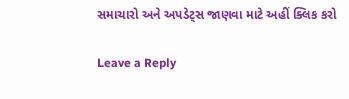સમાચારો અને અપડેટ્સ જાણવા માટે અહીં ક્લિક કરો

Leave a Reply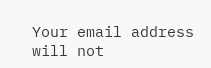Your email address will not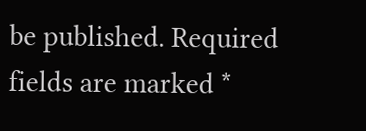be published. Required fields are marked *